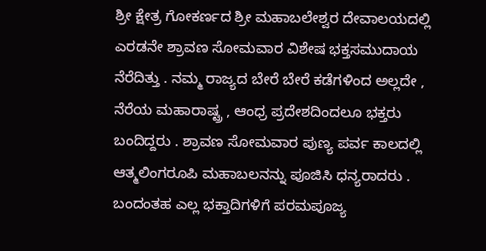ಶ್ರೀ ಕ್ಷೇತ್ರ ಗೋಕರ್ಣದ ಶ್ರೀ ಮಹಾಬಲೇಶ್ವರ ದೇವಾಲಯದಲ್ಲಿ ಎರಡನೇ ಶ್ರಾವಣ ಸೋಮವಾರ ವಿಶೇಷ ಭಕ್ತಸಮುದಾಯ ನೆರೆದಿತ್ತು . ನಮ್ಮ ರಾಜ್ಯದ ಬೇರೆ ಬೇರೆ ಕಡೆಗಳಿಂದ ಅಲ್ಲದೇ , ನೆರೆಯ ಮಹಾರಾಷ್ಟ್ರ , ಆಂಧ್ರ ಪ್ರದೇಶದಿಂದಲೂ ಭಕ್ತರು ಬಂದಿದ್ದರು . ಶ್ರಾವಣ ಸೋಮವಾರ ಪುಣ್ಯ ಪರ್ವ ಕಾಲದಲ್ಲಿ ಆತ್ಮಲಿಂಗರೂಪಿ ಮಹಾಬಲನನ್ನು ಪೂಜಿಸಿ ಧನ್ಯರಾದರು . ಬಂದಂತಹ ಎಲ್ಲ ಭಕ್ತಾದಿಗಳಿಗೆ ಪರಮಪೂಜ್ಯ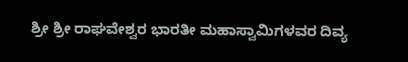ಶ್ರೀ ಶ್ರೀ ರಾಘವೇಶ್ವರ ಭಾರತೀ ಮಹಾಸ್ವಾಮಿಗಳವರ ದಿವ್ಯ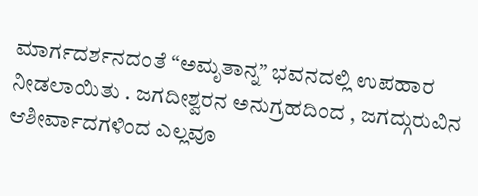ಮಾರ್ಗದರ್ಶನದಂತೆ “ಅಮೃತಾನ್ನ” ಭವನದಲ್ಲಿ ಉಪಹಾರ ನೀಡಲಾಯಿತು . ಜಗದೀಶ್ವರನ ಅನುಗ್ರಹದಿಂದ , ಜಗದ್ಗುರುವಿನ ಆಶೀರ್ವಾದಗಳಿಂದ ಎಲ್ಲವೂ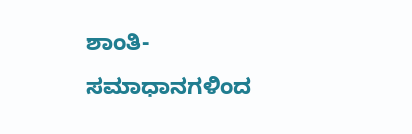ಶಾಂತಿ-ಸಮಾಧಾನಗಳಿಂದ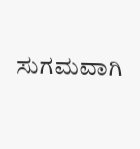ಸುಗಮವಾಗಿ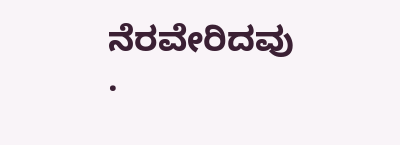ನೆರವೇರಿದವು .